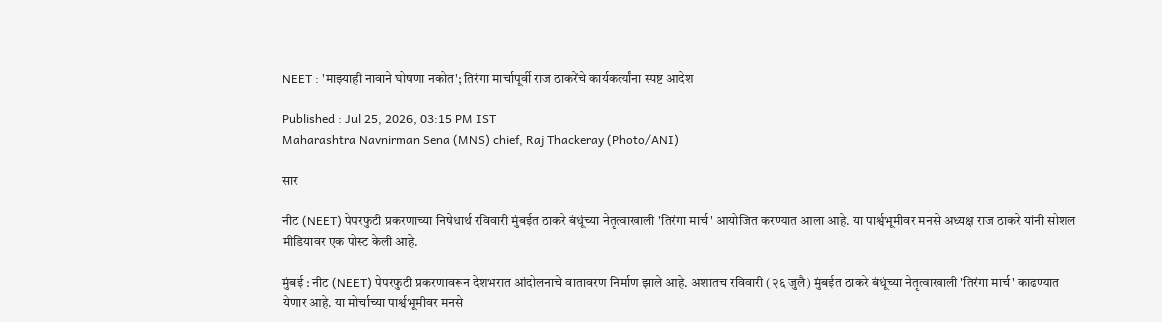NEET : 'माझ्याही नावाने घोषणा नकोत'; तिरंगा मार्चापूर्वी राज ठाकरेंचे कार्यकर्त्यांना स्पष्ट आदेश

Published : Jul 25, 2026, 03:15 PM IST
Maharashtra Navnirman Sena (MNS) chief, Raj Thackeray (Photo/ANI)

सार

नीट (NEET) पेपरफुटी प्रकरणाच्या निषेधार्थ रविवारी मुंबईत ठाकरे बंधूंच्या नेतृत्वाखाली 'तिरंगा मार्च' आयोजित करण्यात आला आहे. या पार्श्वभूमीवर मनसे अध्यक्ष राज ठाकरे यांनी सोशल मीडियावर एक पोस्ट केली आहे.

मुंबई : नीट (NEET) पेपरफुटी प्रकरणावरून देशभरात आंदोलनाचे वातावरण निर्माण झाले आहे. अशातच रविवारी (२६ जुलै) मुंबईत ठाकरे बंधूंच्या नेतृत्वाखाली 'तिरंगा मार्च' काढण्यात येणार आहे. या मोर्चाच्या पार्श्वभूमीवर मनसे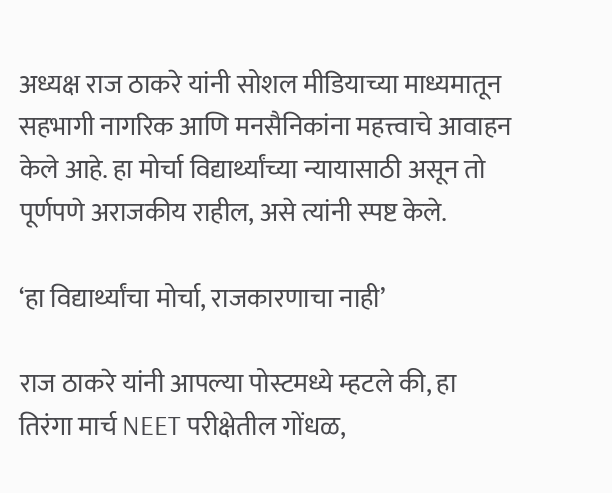अध्यक्ष राज ठाकरे यांनी सोशल मीडियाच्या माध्यमातून सहभागी नागरिक आणि मनसैनिकांना महत्त्वाचे आवाहन केले आहे. हा मोर्चा विद्यार्थ्यांच्या न्यायासाठी असून तो पूर्णपणे अराजकीय राहील, असे त्यांनी स्पष्ट केले.

‘हा विद्यार्थ्यांचा मोर्चा, राजकारणाचा नाही’

राज ठाकरे यांनी आपल्या पोस्टमध्ये म्हटले की, हा तिरंगा मार्च NEET परीक्षेतील गोंधळ,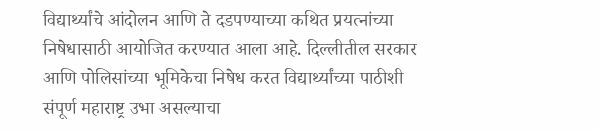विद्यार्थ्यांचे आंदोलन आणि ते दडपण्याच्या कथित प्रयत्नांच्या निषेधासाठी आयोजित करण्यात आला आहे. दिल्लीतील सरकार आणि पोलिसांच्या भूमिकेचा निषेध करत विद्यार्थ्यांच्या पाठीशी संपूर्ण महाराष्ट्र उभा असल्याचा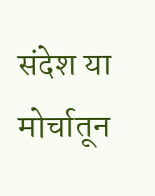संदेश या मोर्चातून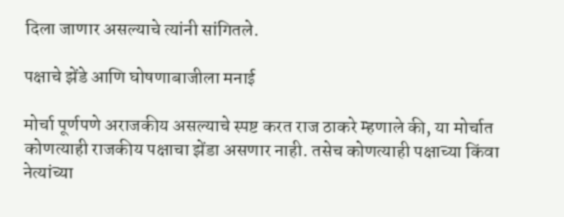दिला जाणार असल्याचे त्यांनी सांगितले.

पक्षाचे झेंडे आणि घोषणाबाजीला मनाई

मोर्चा पूर्णपणे अराजकीय असल्याचे स्पष्ट करत राज ठाकरे म्हणाले की, या मोर्चात कोणत्याही राजकीय पक्षाचा झेंडा असणार नाही. तसेच कोणत्याही पक्षाच्या किंवा नेत्यांच्या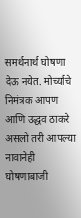समर्थनार्थ घोषणा देऊ नयेत. मोर्च्याचे निमंत्रक आपण आणि उद्धव ठाकरे असलो तरी आपल्या नावानेही घोषणाबाजी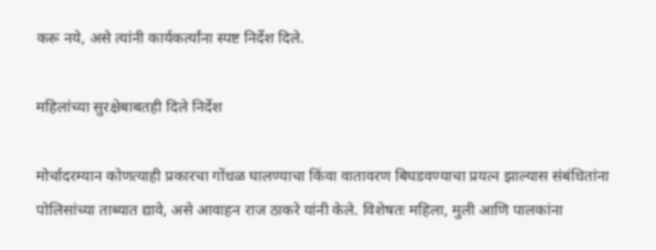करू नये, असे त्यांनी कार्यकर्त्यांना स्पष्ट निर्देश दिले.

महिलांच्या सुरक्षेबाबतही दिले निर्देश

मोर्चादरम्यान कोणत्याही प्रकारचा गोंधळ घालण्याचा किंवा वातावरण बिघडवण्याचा प्रयत्न झाल्यास संबंधितांना पोलिसांच्या ताब्यात द्यावे, असे आवाहन राज ठाकरे यांनी केले. विशेषतः महिला, मुली आणि पालकांना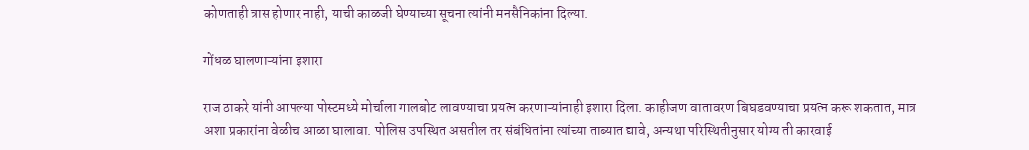कोणताही त्रास होणार नाही, याची काळजी घेण्याच्या सूचना त्यांनी मनसैनिकांना दिल्या.

गोंधळ घालणाऱ्यांना इशारा

राज ठाकरे यांनी आपल्या पोस्टमध्ये मोर्चाला गालबोट लावण्याचा प्रयत्न करणाऱ्यांनाही इशारा दिला. काहीजण वातावरण बिघडवण्याचा प्रयत्न करू शकतात, मात्र अशा प्रकारांना वेळीच आळा घालावा. पोलिस उपस्थित असतील तर संबंधितांना त्यांच्या ताब्यात द्यावे, अन्यथा परिस्थितीनुसार योग्य ती कारवाई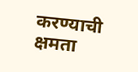करण्याची क्षमता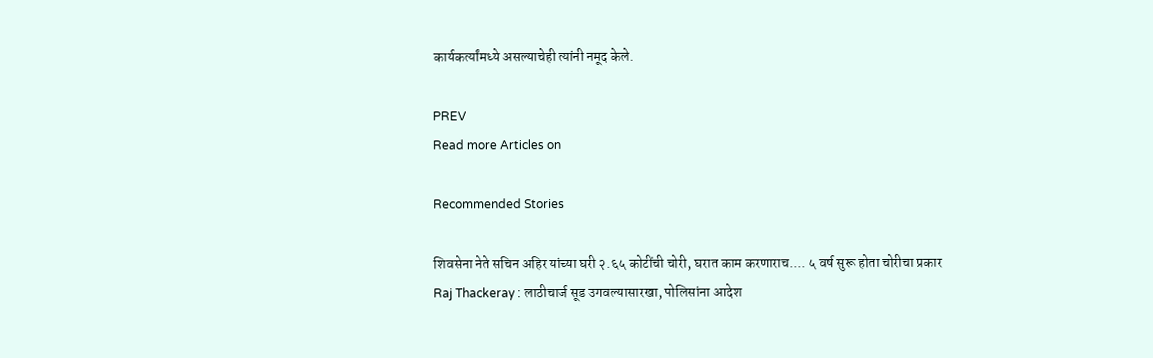कार्यकर्त्यांमध्ये असल्याचेही त्यांनी नमूद केले.

PREV
Read more Articles on

Recommended Stories

शिवसेना नेते सचिन अहिर यांच्या घरी २.६५ कोटींची चोरी, घरात काम करणाराच.... ५ वर्ष सुरू होता चोरीचा प्रकार
Raj Thackeray : लाठीचार्ज सूड उगवल्यासारखा, पोलिसांना आदेश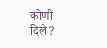कोणी दिले?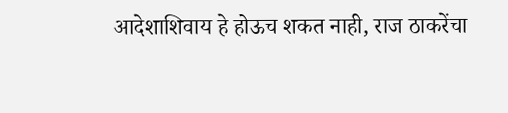आदेशाशिवाय हे होऊच शकत नाही, राज ठाकरेंचा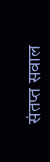संतप्त सवाल